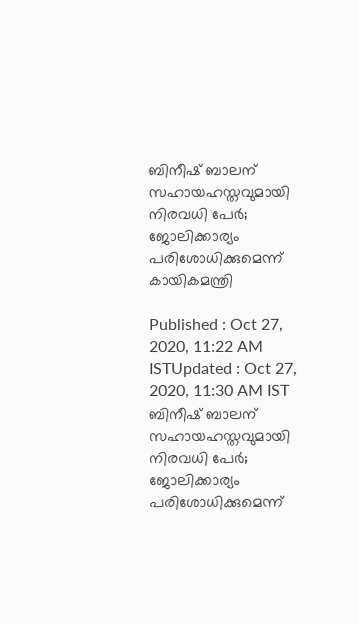ബിനീഷ് ബാലന് സഹായഹസ്തവുമായി നിരവധി പേര്‍; ജോലിക്കാര്യം പരിശോധിക്കുമെന്ന് കായികമന്ത്രി

Published : Oct 27, 2020, 11:22 AM ISTUpdated : Oct 27, 2020, 11:30 AM IST
ബിനീഷ് ബാലന് സഹായഹസ്തവുമായി നിരവധി പേര്‍; ജോലിക്കാര്യം പരിശോധിക്കുമെന്ന്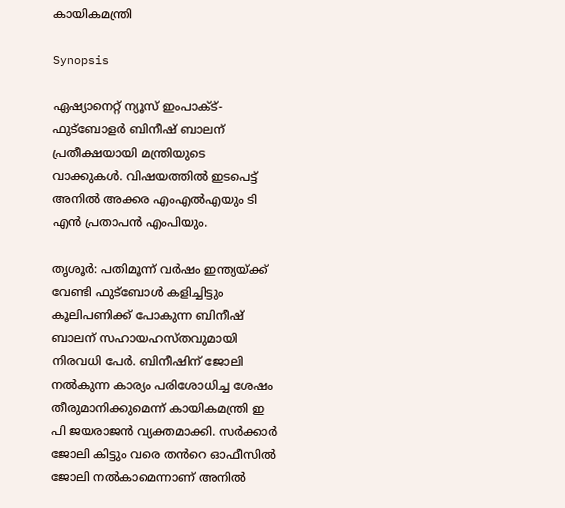കായികമന്ത്രി

Synopsis

ഏഷ്യാനെറ്റ് ന്യൂസ് ഇംപാക്‌ട്-ഫുട്ബോളര്‍ ബിനീഷ് ബാലന് പ്രതീക്ഷയായി മന്ത്രിയുടെ വാക്കുകള്‍. വിഷയത്തില്‍ ഇടപെട്ട് അനില്‍ അക്കര എംഎല്‍എയും ടി എൻ പ്രതാപൻ എംപിയും.

തൃശൂര്‍: പതിമൂന്ന് വര്‍ഷം ഇന്ത്യയ്‌ക്ക് വേണ്ടി ഫു‍ട്ബോള്‍ കളിച്ചിട്ടും കൂലിപണിക്ക് പോകുന്ന ബിനീഷ് ബാലന് സഹായഹസ്തവുമായി നിരവധി പേര്‍. ബിനീഷിന് ജോലി നല്‍കുന്ന കാര്യം പരിശോധിച്ച ശേഷം തീരുമാനിക്കുമെന്ന് കായികമന്ത്രി ഇ പി ജയരാജൻ വ്യക്തമാക്കി. സര്‍ക്കാര്‍ ജോലി കിട്ടും വരെ തൻറെ ഓഫീസില്‍ ജോലി നല്‍കാമെന്നാണ് അനില്‍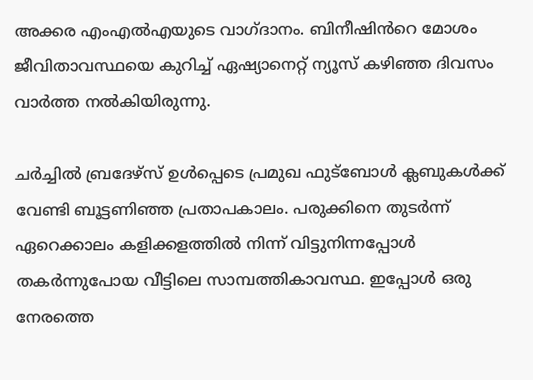അക്കര എംഎല്‍എയുടെ വാഗ്ദാനം. ബിനീഷിൻറെ മോശം ജീവിതാവസ്ഥയെ കുറിച്ച് ഏഷ്യാനെറ്റ് ന്യൂസ് കഴിഞ്ഞ ദിവസം വാര്‍ത്ത നല്‍കിയിരുന്നു.

ചര്‍ച്ചില്‍ ബ്രദേഴ്സ് ഉള്‍പ്പെടെ പ്രമുഖ ഫുട്ബോള്‍ ക്ലബുകള്‍ക്ക് വേണ്ടി ബൂട്ടണിഞ്ഞ പ്രതാപകാലം. പരുക്കിനെ തുടര്‍ന്ന് ഏറെക്കാലം കളിക്കളത്തില്‍ നിന്ന് വിട്ടുനിന്നപ്പോള്‍ തകര്‍ന്നുപോയ വീട്ടിലെ സാമ്പത്തികാവസ്ഥ. ഇപ്പോള്‍ ഒരു നേരത്തെ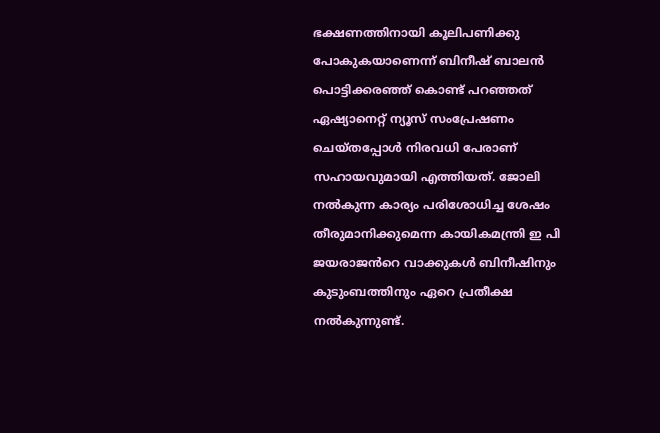ഭക്ഷണത്തിനായി കൂലിപണിക്കു പോകുകയാണെന്ന് ബിനീഷ് ബാലൻ പൊട്ടിക്കരഞ്ഞ് കൊണ്ട് പറഞ്ഞത് ഏഷ്യാനെറ്റ് ന്യൂസ് സംപ്രേഷണം ചെയ്തപ്പോള്‍ നിരവധി പേരാണ് സഹായവുമായി എത്തിയത്. ജോലി നല്‍കുന്ന കാര്യം പരിശോധിച്ച ശേഷം തീരുമാനിക്കുമെന്ന കായികമന്ത്രി ഇ പി ജയരാജൻറെ വാക്കുകള്‍ ബിനീഷിനും കുടുംബത്തിനും ഏറെ പ്രതീക്ഷ നല്‍കുന്നുണ്ട്.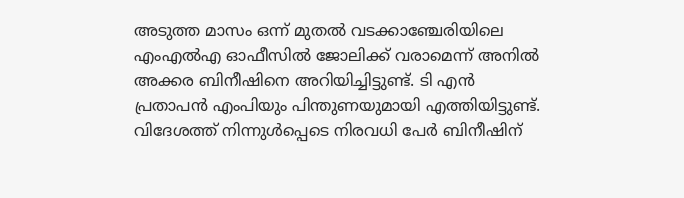അടുത്ത മാസം ഒന്ന് മുതല്‍ വടക്കാഞ്ചേരിയിലെ എംഎല്‍എ ഓഫീസില്‍ ജോലിക്ക് വരാമെന്ന് അനില്‍ അക്കര ബിനീഷിനെ അറിയിച്ചിട്ടുണ്ട്. ടി എൻ പ്രതാപൻ എംപിയും പിന്തുണയുമായി എത്തിയിട്ടുണ്ട്. വിദേശത്ത് നിന്നുള്‍പ്പെടെ നിരവധി പേര്‍ ബിനീഷിന്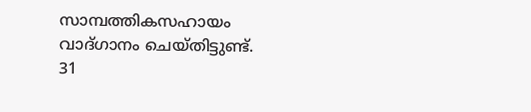സാമ്പത്തികസഹായം വാദ്ഗാനം ചെയ്തിട്ടുണ്ട്. 31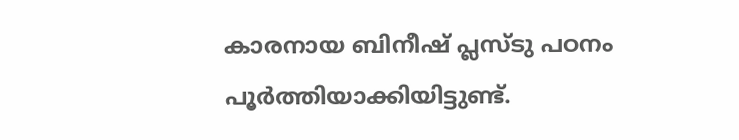കാരനായ ബിനീഷ് പ്ലസ്‌ടു പഠനം പൂര്‍ത്തിയാക്കിയിട്ടുണ്ട്.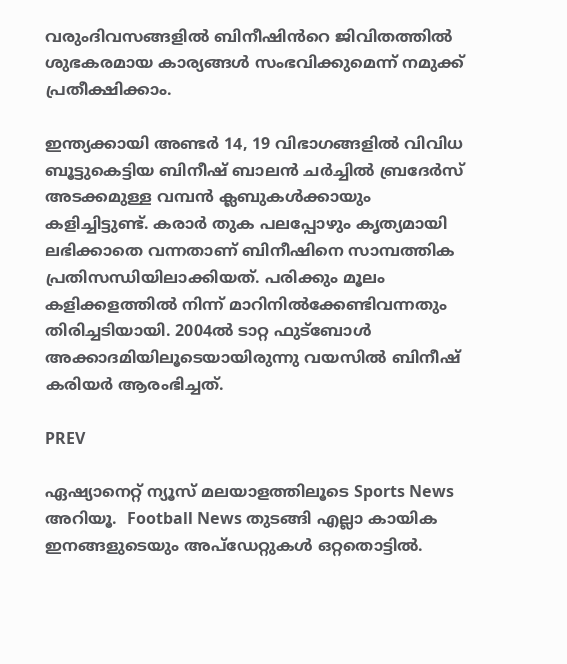വരുംദിവസങ്ങളില്‍ ബിനീഷിൻറെ ജിവിതത്തില്‍ ശുഭകരമായ കാര്യങ്ങള്‍ സംഭവിക്കുമെന്ന് നമുക്ക് പ്രതീക്ഷിക്കാം.

ഇന്ത്യക്കായി അണ്ടര്‍ 14, 19 വിഭാഗങ്ങളില്‍ വിവിധ ബൂട്ടുകെട്ടിയ ബിനീഷ് ബാലന്‍ ചര്‍ച്ചില്‍ ബ്രദേര്‍സ് അടക്കമുള്ള വമ്പന്‍ ക്ലബുകള്‍ക്കായും കളിച്ചിട്ടുണ്ട്. കരാര്‍ തുക പലപ്പോഴും കൃത്യമായി ലഭിക്കാതെ വന്നതാണ് ബിനീഷിനെ സാമ്പത്തിക പ്രതിസന്ധിയിലാക്കിയത്. പരിക്കും മൂലം കളിക്കളത്തില്‍ നിന്ന് മാറിനില്‍ക്കേണ്ടിവന്നതും തിരിച്ചടിയായി. 2004ല്‍ ടാറ്റ ഫുട്ബോള്‍ അക്കാദമിയിലൂടെയായിരുന്നു വയസില്‍ ബിനീഷ് കരിയര്‍ ആരംഭിച്ചത്.

PREV

ഏഷ്യാനെറ്റ് ന്യൂസ് മലയാളത്തിലൂടെ Sports News അറിയൂ.  Football News തുടങ്ങി എല്ലാ കായിക ഇനങ്ങളുടെയും അപ്‌ഡേറ്റുകൾ ഒറ്റതൊട്ടിൽ.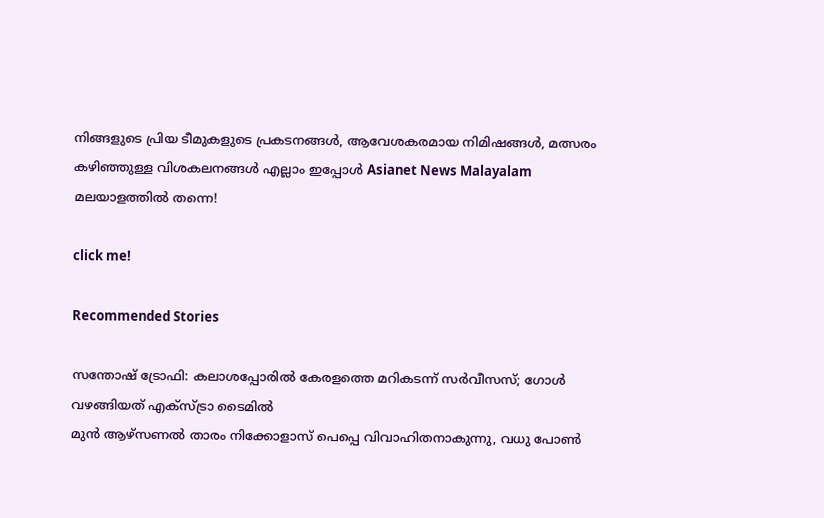നിങ്ങളുടെ പ്രിയ ടീമുകളുടെ പ്രകടനങ്ങൾ, ആവേശകരമായ നിമിഷങ്ങൾ, മത്സരം കഴിഞ്ഞുള്ള വിശകലനങ്ങൾ എല്ലാം ഇപ്പോൾ Asianet News Malayalam മലയാളത്തിൽ തന്നെ!

click me!

Recommended Stories

സന്തോഷ് ട്രോഫി: കലാശപ്പോരില്‍ കേരളത്തെ മറികടന്ന് സര്‍വീസസ്; ഗോള്‍ വഴങ്ങിയത് എക്‌സ്ട്രാ ടൈമില്‍
മുൻ ആഴ്സണല്‍ താരം നിക്കോളാസ് പെപ്പെ വിവാഹിതനാകുന്നു, വധു പോൺ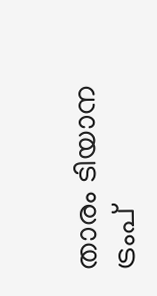താരം ടിയാന ട്രംപ്